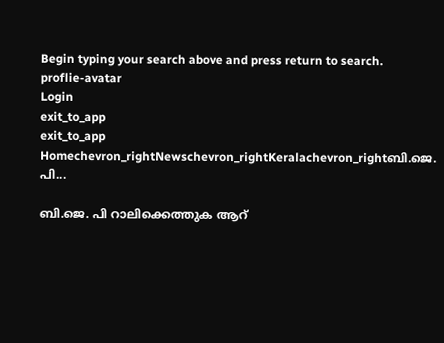Begin typing your search above and press return to search.
proflie-avatar
Login
exit_to_app
exit_to_app
Homechevron_rightNewschevron_rightKeralachevron_rightബി.ജെ. പി...

ബി.ജെ. പി റാലിക്കെത്തുക ആറ്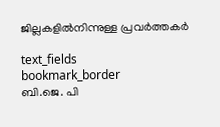ജില്ലകളില്‍നിന്നുള്ള പ്രവര്‍ത്തകര്‍

text_fields
bookmark_border
ബി.ജെ. പി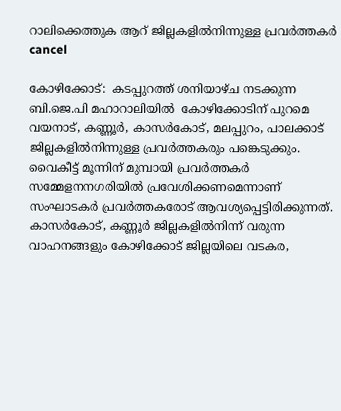റാലിക്കെത്തുക ആറ് ജില്ലകളില്‍നിന്നുള്ള പ്രവര്‍ത്തകര്‍
cancel

കോഴിക്കോട്:  കടപ്പുറത്ത് ശനിയാഴ്ച നടക്കുന്ന ബി.ജെ.പി മഹാറാലിയില്‍  കോഴിക്കോടിന് പുറമെ വയനാട്, കണ്ണൂര്‍, കാസര്‍കോട്, മലപ്പുറം, പാലക്കാട് ജില്ലകളില്‍നിന്നുള്ള പ്രവര്‍ത്തകരും പങ്കെടുക്കും.  വൈകീട്ട് മൂന്നിന് മുമ്പായി പ്രവര്‍ത്തകര്‍ സമ്മേളനനഗരിയില്‍ പ്രവേശിക്കണമെന്നാണ് സംഘാടകര്‍ പ്രവര്‍ത്തകരോട് ആവശ്യപ്പെട്ടിരിക്കുന്നത്. കാസര്‍കോട്, കണ്ണൂര്‍ ജില്ലകളില്‍നിന്ന് വരുന്ന വാഹനങ്ങളും കോഴിക്കോട് ജില്ലയിലെ വടകര,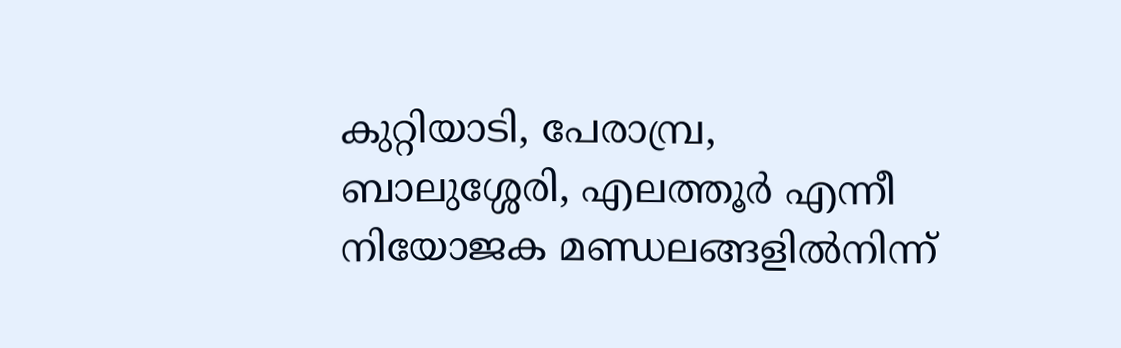കുറ്റിയാടി, പേരാമ്പ്ര, ബാലുശ്ശേരി, എലത്തൂര്‍ എന്നീ നിയോജക മണ്ഡലങ്ങളില്‍നിന്ന്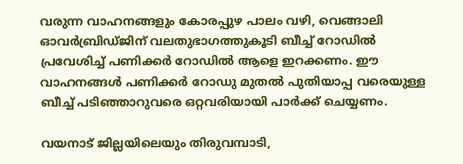വരുന്ന വാഹനങ്ങളും കോരപ്പുഴ പാലം വഴി, വെങ്ങാലി ഓവര്‍ബ്രിഡ്ജിന് വലതുഭാഗത്തുകൂടി ബീച്ച് റോഡില്‍ പ്രവേശിച്ച് പണിക്കര്‍ റോഡില്‍ ആളെ ഇറക്കണം. ഈ വാഹനങ്ങള്‍ പണിക്കര്‍ റോഡു മുതല്‍ പുതിയാപ്പ വരെയുള്ള ബീച്ച് പടിഞ്ഞാറുവരെ ഒറ്റവരിയായി പാര്‍ക്ക് ചെയ്യണം.

വയനാട് ജില്ലയിലെയും തിരുവമ്പാടി,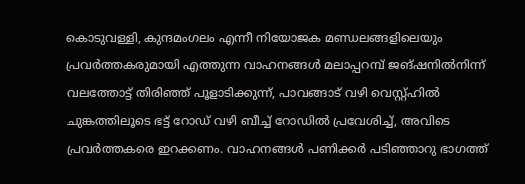കൊടുവള്ളി, കുന്ദമംഗലം എന്നീ നിയോജക മണ്ഡലങ്ങളിലെയും പ്രവര്‍ത്തകരുമായി എത്തുന്ന വാഹനങ്ങള്‍ മലാപ്പറമ്പ് ജങ്ഷനില്‍നിന്ന് വലത്തോട്ട് തിരിഞ്ഞ് പൂളാടിക്കുന്ന്, പാവങ്ങാട് വഴി വെസ്റ്റ്ഹില്‍ ചുങ്കത്തിലൂടെ ഭട്ട് റോഡ് വഴി ബീച്ച് റോഡില്‍ പ്രവേശിച്ച്, അവിടെ പ്രവര്‍ത്തകരെ ഇറക്കണം. വാഹനങ്ങള്‍ പണിക്കര്‍ പടിഞ്ഞാറു ഭാഗത്ത്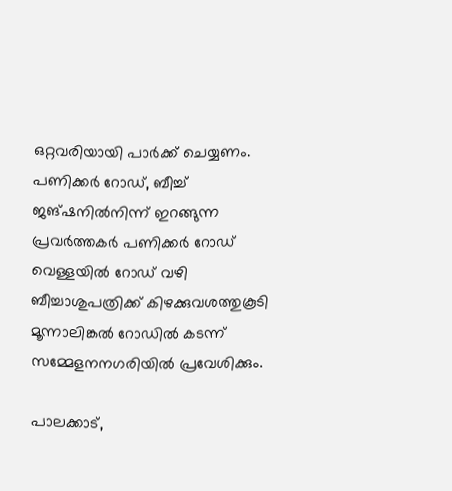ഒറ്റവരിയായി പാര്‍ക്ക് ചെയ്യണം. പണിക്കര്‍ റോഡ്, ബീച്ച് ജങ്ഷനില്‍നിന്ന് ഇറങ്ങുന്ന പ്രവര്‍ത്തകര്‍ പണിക്കര്‍ റോഡ് വെള്ളയില്‍ റോഡ് വഴി ബീച്ചാശുപത്രിക്ക് കിഴക്കുവശത്തുകൂടി മൂന്നാലിങ്കല്‍ റോഡില്‍ കടന്ന് സമ്മേളനനഗരിയില്‍ പ്രവേശിക്കും.

പാലക്കാട്,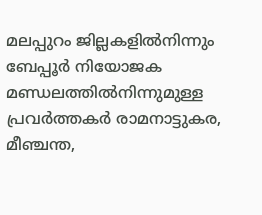മലപ്പുറം ജില്ലകളില്‍നിന്നും ബേപ്പൂര്‍ നിയോജക മണ്ഡലത്തില്‍നിന്നുമുള്ള പ്രവര്‍ത്തകര്‍ രാമനാട്ടുകര, മീഞ്ചന്ത,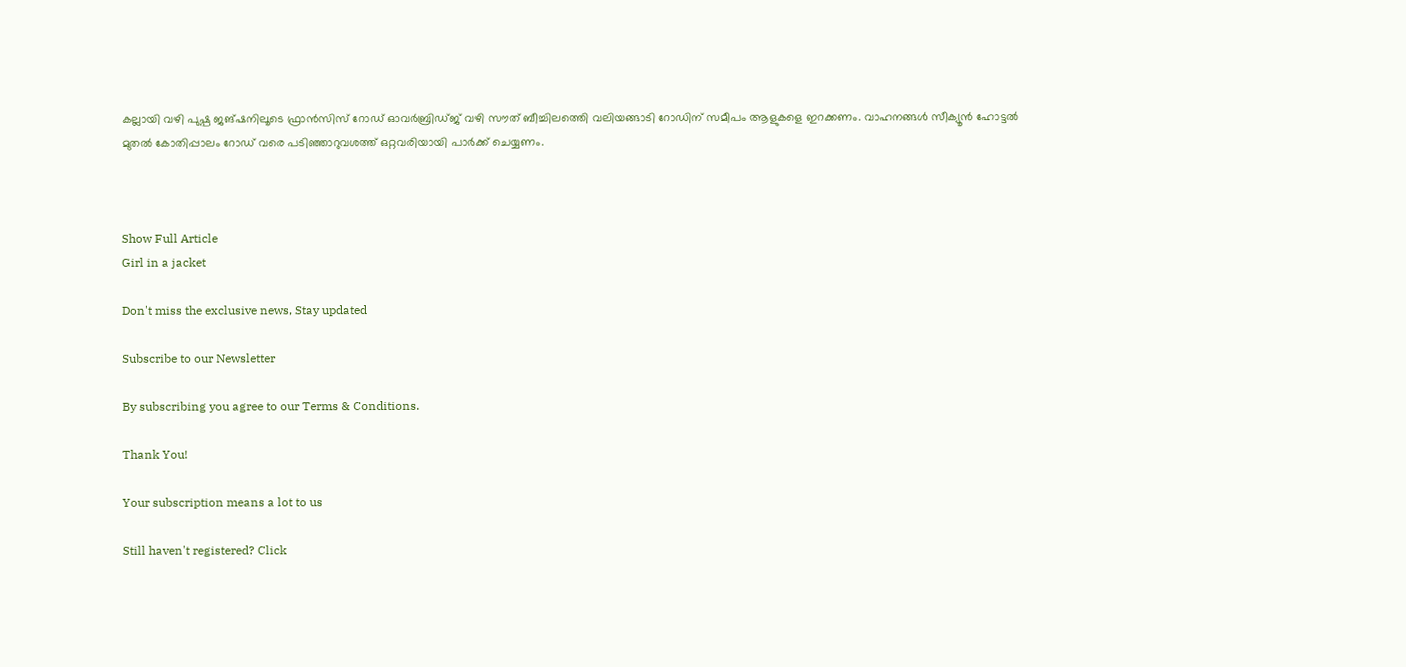കല്ലായി വഴി പുഷ്പ ജങ്ഷനിലൂടെ ഫ്രാന്‍സിസ് റോഡ് ഓവര്‍ബ്രിഡ്ജ് വഴി സൗത് ബീച്ചിലത്തെി വലിയങ്ങാടി റോഡിന് സമീപം ആളുകളെ ഇറക്കണം. വാഹനങ്ങള്‍ സീക്യൂന്‍ ഹോട്ടല്‍ മുതല്‍ കോതിപ്പാലം റോഡ് വരെ പടിഞ്ഞാറുവശത്ത് ഒറ്റവരിയായി പാര്‍ക്ക് ചെയ്യണം.



Show Full Article
Girl in a jacket

Don't miss the exclusive news, Stay updated

Subscribe to our Newsletter

By subscribing you agree to our Terms & Conditions.

Thank You!

Your subscription means a lot to us

Still haven't registered? Click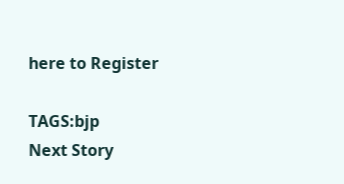here to Register

TAGS:bjp
Next Story